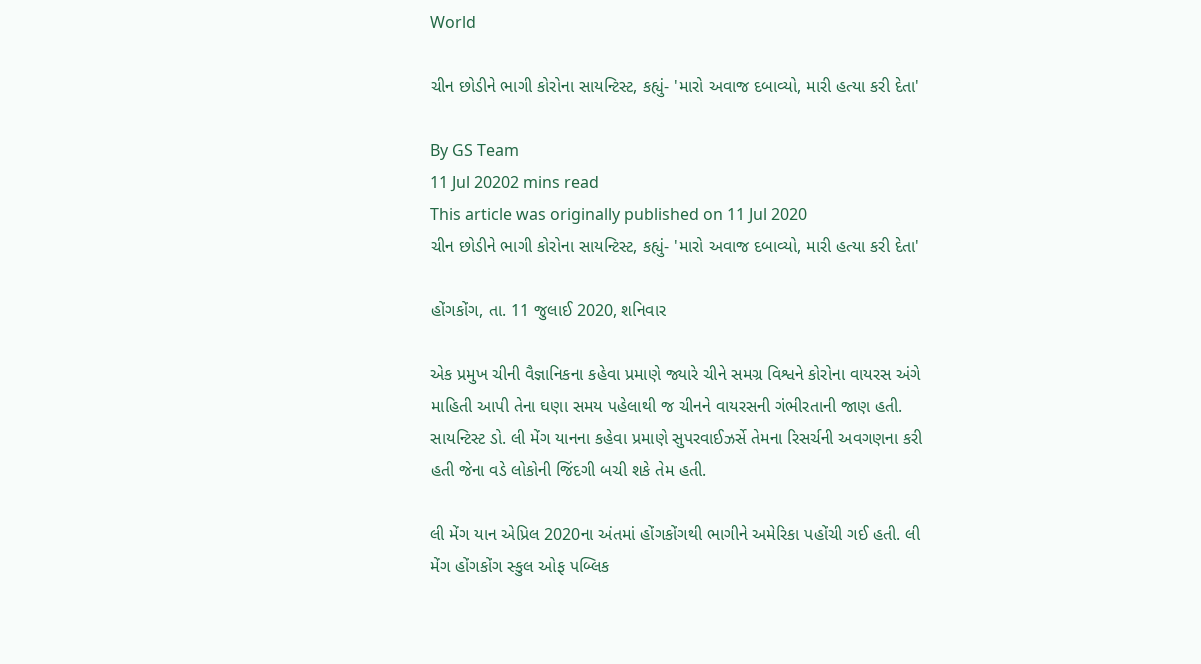World

ચીન છોડીને ભાગી કોરોના સાયન્ટિસ્ટ, કહ્યું- 'મારો અવાજ દબાવ્યો, મારી હત્યા કરી દેતા'

By GS Team
11 Jul 20202 mins read
This article was originally published on 11 Jul 2020
ચીન છોડીને ભાગી કોરોના સાયન્ટિસ્ટ, કહ્યું- 'મારો અવાજ દબાવ્યો, મારી હત્યા કરી દેતા'

હોંગકોંગ, તા. 11 જુલાઈ 2020, શનિવાર

એક પ્રમુખ ચીની વૈજ્ઞાનિકના કહેવા પ્રમાણે જ્યારે ચીને સમગ્ર વિશ્વને કોરોના વાયરસ અંગે માહિતી આપી તેના ઘણા સમય પહેલાથી જ ચીનને વાયરસની ગંભીરતાની જાણ હતી. સાયન્ટિસ્ટ ડો. લી મેંગ યાનના કહેવા પ્રમાણે સુપરવાઈઝર્સે તેમના રિસર્ચની અવગણના કરી હતી જેના વડે લોકોની જિંદગી બચી શકે તેમ હતી.

લી મેંગ યાન એપ્રિલ 2020ના અંતમાં હોંગકોંગથી ભાગીને અમેરિકા પહોંચી ગઈ હતી. લી મેંગ હોંગકોંગ સ્કુલ ઓફ પબ્લિક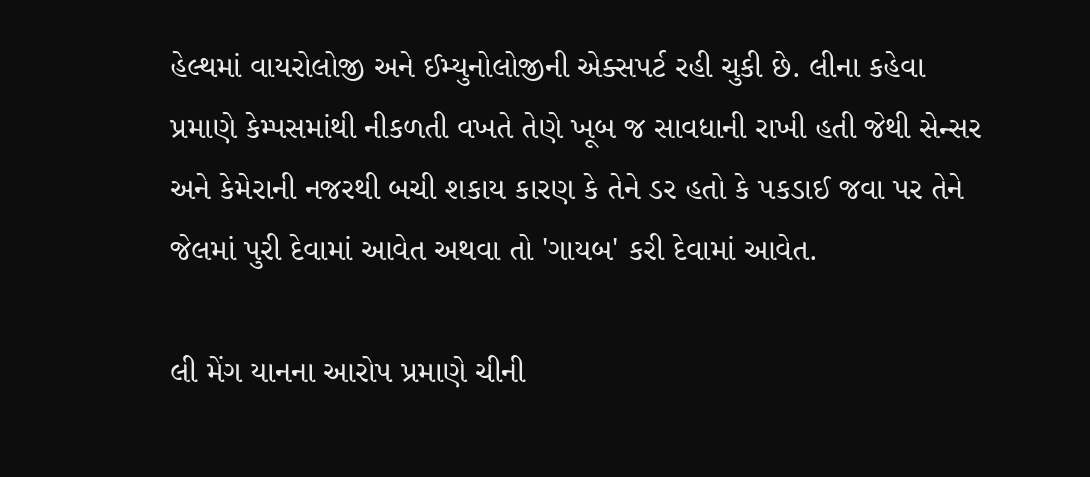હેલ્થમાં વાયરોલોજી અને ઈમ્યુનોલોજીની એક્સપર્ટ રહી ચુકી છે. લીના કહેવા પ્રમાણે કેમ્પસમાંથી નીકળતી વખતે તેણે ખૂબ જ સાવધાની રાખી હતી જેથી સેન્સર અને કેમેરાની નજરથી બચી શકાય કારણ કે તેને ડર હતો કે પકડાઈ જવા પર તેને જેલમાં પુરી દેવામાં આવેત અથવા તો 'ગાયબ' કરી દેવામાં આવેત.

લી મેંગ યાનના આરોપ પ્રમાણે ચીની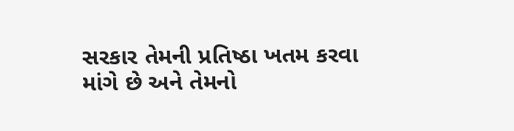સરકાર તેમની પ્રતિષ્ઠા ખતમ કરવા માંગે છે અને તેમનો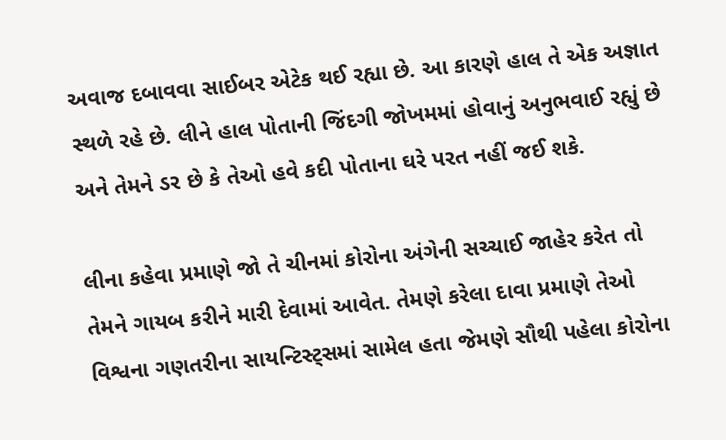અવાજ દબાવવા સાઈબર એટેક થઈ રહ્યા છે. આ કારણે હાલ તે એક અજ્ઞાત સ્થળે રહે છે. લીને હાલ પોતાની જિંદગી જોખમમાં હોવાનું અનુભવાઈ રહ્યું છે અને તેમને ડર છે કે તેઓ હવે કદી પોતાના ઘરે પરત નહીં જઈ શકે.

લીના કહેવા પ્રમાણે જો તે ચીનમાં કોરોના અંગેની સચ્ચાઈ જાહેર કરેત તો તેમને ગાયબ કરીને મારી દેવામાં આવેત. તેમણે કરેલા દાવા પ્રમાણે તેઓ વિશ્વના ગણતરીના સાયન્ટિસ્ટ્સમાં સામેલ હતા જેમણે સૌથી પહેલા કોરોના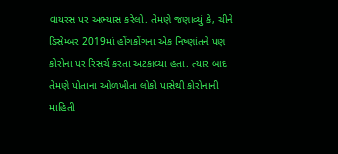વાયરસ પર અભ્યાસ કરેલો. તેમણે જણાવ્યું કે, ચીને ડિસેમ્બર 2019માં હોંગકોંગના એક નિષ્ણાંતને પણ કોરોના પર રિસર્ચ કરતા અટકાવ્યા હતા. ત્યાર બાદ તેમણે પોતાના ઓળખીતા લોકો પાસેથી કોરોનાની માહિતી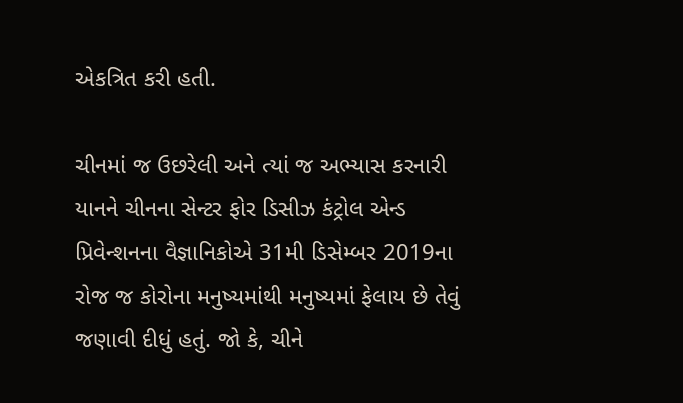એકત્રિત કરી હતી.

ચીનમાં જ ઉછરેલી અને ત્યાં જ અભ્યાસ કરનારી યાનને ચીનના સેન્ટર ફોર ડિસીઝ કંટ્રોલ એન્ડ પ્રિવેન્શનના વૈજ્ઞાનિકોએ 31મી ડિસેમ્બર 2019ના રોજ જ કોરોના મનુષ્યમાંથી મનુષ્યમાં ફેલાય છે તેવું જણાવી દીધું હતું. જો કે, ચીને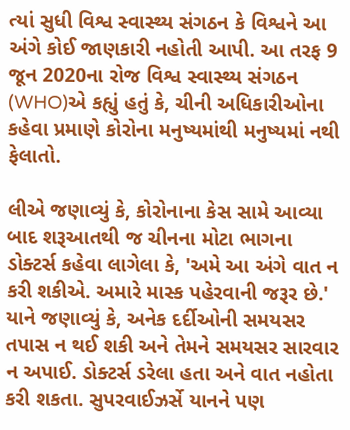ત્યાં સુધી વિશ્વ સ્વાસ્થ્ય સંગઠન કે વિશ્વને આ અંગે કોઈ જાણકારી નહોતી આપી. આ તરફ 9 જૂન 2020ના રોજ વિશ્વ સ્વાસ્થ્ય સંગઠન (WHO)એ કહ્યું હતું કે, ચીની અધિકારીઓના કહેવા પ્રમાણે કોરોના મનુષ્યમાંથી મનુષ્યમાં નથી ફેલાતો.

લીએ જણાવ્યું કે, કોરોનાના કેસ સામે આવ્યા બાદ શરૂઆતથી જ ચીનના મોટા ભાગના ડોક્ટર્સ કહેવા લાગેલા કે, 'અમે આ અંગે વાત ન કરી શકીએ. અમારે માસ્ક પહેરવાની જરૂર છે.' યાને જણાવ્યું કે, અનેક દર્દીઓની સમયસર તપાસ ન થઈ શકી અને તેમને સમયસર સારવાર ન અપાઈ. ડોક્ટર્સ ડરેલા હતા અને વાત નહોતા કરી શકતા. સુપરવાઈઝર્સે યાનને પણ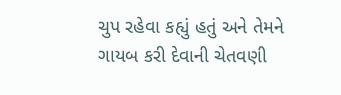ચુપ રહેવા કહ્યું હતું અને તેમને ગાયબ કરી દેવાની ચેતવણી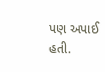પણ અપાઈ હતી.